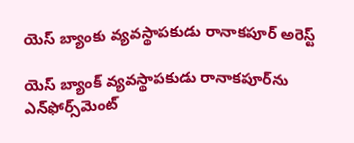యెస్‌ బ్యాంకు వ్యవస్థాపకుడు రానాకపూర్‌ అరెస్ట్‌

యెస్‌ బ్యాంక్‌ వ్యవస్థాపకుడు రానాకపూర్‌ను ఎన్‌ఫోర్స్‌మెంట్‌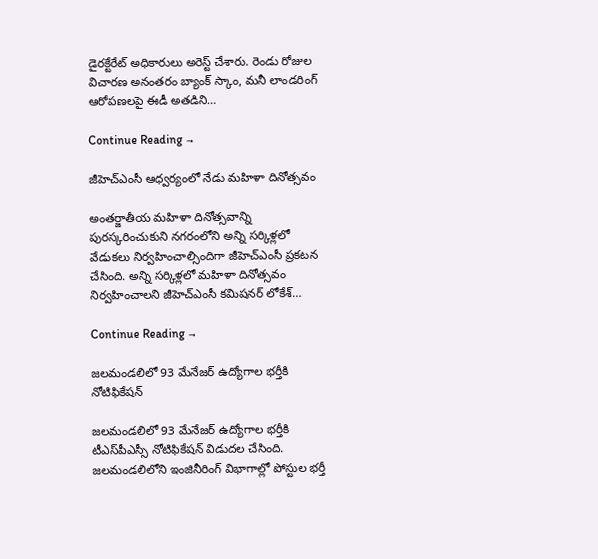డైరక్టేరేట్‌ అధికారులు అరెస్ట్‌ చేశారు. రెండు రోజుల విచారణ అనంతరం బ్యాంక్‌ స్కాం, మనీ లాండరింగ్‌ ఆరోపణలపై ఈడీ అతడిని…

Continue Reading →

జీహెచ్‌ఎంసీ ఆధ్వర్యంలో నేడు మహిళా దినోత్సవం

అంతర్జాతీయ మహిళా దినోత్సవాన్ని పురస్కరించుకుని నగరంలోని అన్ని సర్కిళ్లలో వేడుకలు నిర్వహించాల్సిందిగా జీహెచ్‌ఎంసీ ప్రకటన చేసింది. అన్ని సర్కిళ్లలో మహిళా దినోత్సవం నిర్వహించాలని జీహెచ్‌ఎంసీ కమిషనర్‌ లోకేశ్‌…

Continue Reading →

జలమండలిలో 93 మేనేజర్‌ ఉద్యోగాల భర్తీకి నోటిఫికేషన్‌

జలమండలిలో 93 మేనేజర్‌ ఉద్యోగాల భర్తీకి టీఎస్‌పీఎస్సీ నోటిఫికేషన్‌ విడుదల చేసింది. జలమండలిలోని ఇంజినీరింగ్‌ విభాగాల్లో పోస్టుల భర్తీ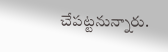చేపట్టనున్నారు.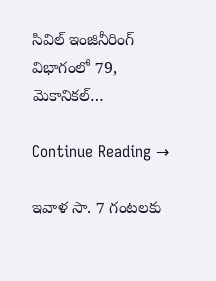సివిల్‌ ఇంజినీరింగ్‌ విభాగంలో 79, మెకానికల్‌…

Continue Reading →

ఇవాళ సా. 7 గంటలకు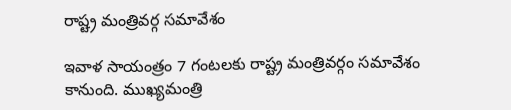రాష్ట్ర మంత్రివర్గ సమావేశం

ఇవాళ సాయంత్రం 7 గంటలకు రాష్ట్ర మంత్రివర్గం సమావేశం కానుంది. ముఖ్యమంత్రి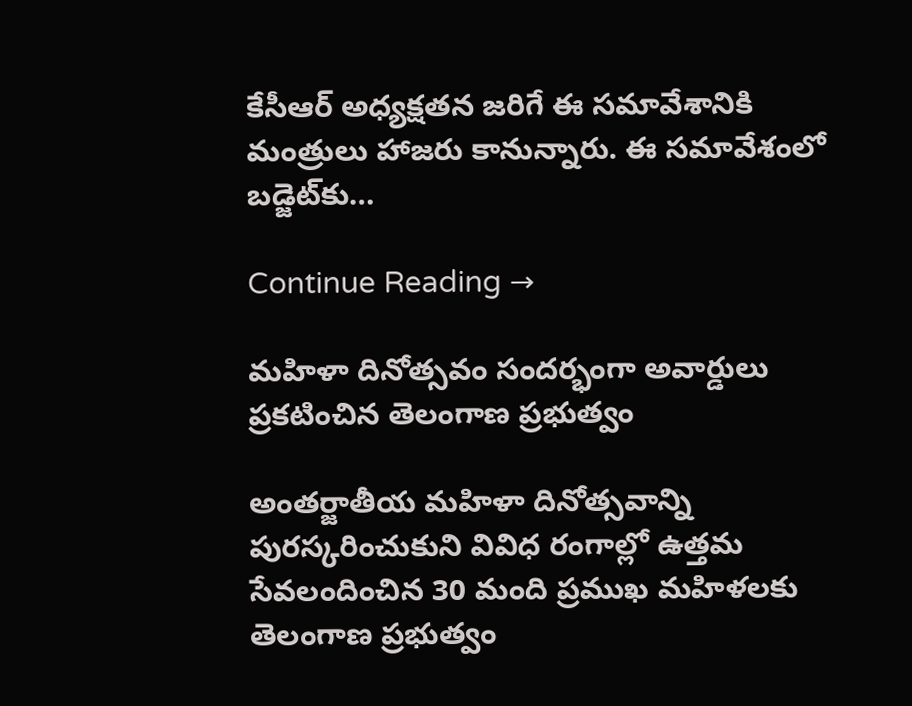కేసీఆర్‌ అధ్యక్షతన జరిగే ఈ సమావేశానికి మంత్రులు హాజరు కానున్నారు. ఈ సమావేశంలో బడ్జెట్‌కు…

Continue Reading →

మహిళా దినోత్సవం సందర్భంగా అవార్డులు ప్రకటించిన తెలంగాణ ప్రభుత్వం

అంతర్జాతీయ మహిళా దినోత్సవాన్ని పురస్కరించుకుని వివిధ రంగాల్లో ఉత్తమ సేవలందించిన 30 మంది ప్రముఖ మహిళలకు తెలంగాణ ప్రభుత్వం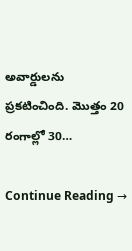అవార్డులను ప్రకటించింది. మొత్తం 20 రంగాల్లో 30…

Continue Reading →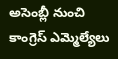అసెంబ్లీ నుంచి కాంగ్రెస్‌ ఎమ్మెల్యేలు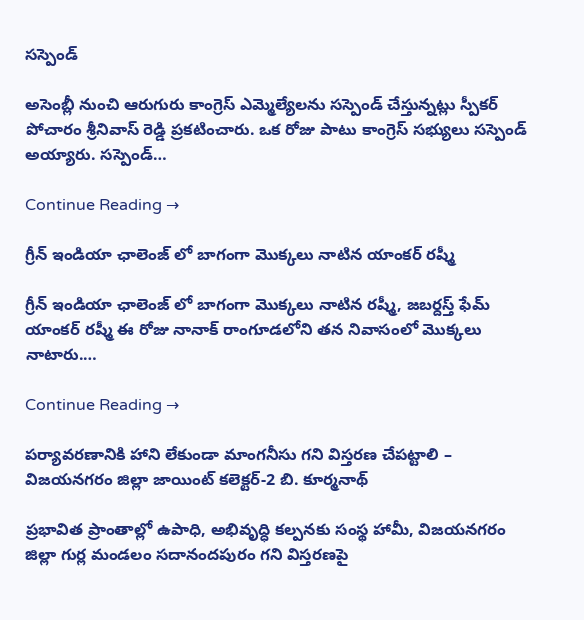సస్పెండ్‌

అసెంబ్లీ నుంచి ఆరుగురు కాంగ్రెస్‌ ఎమ్మెల్యేలను సస్పెండ్‌ చేస్తున్నట్లు స్పీకర్‌ పోచారం శ్రీనివాస్‌ రెడ్డి ప్రకటించారు. ఒక రోజు పాటు కాంగ్రెస్‌ సభ్యులు సస్పెండ్‌ అయ్యారు. సస్పెండ్‌…

Continue Reading →

గ్రీన్ ఇండియా ఛాలెంజ్ లో బాగంగా మొక్కలు నాటిన యాంకర్ రష్మీ

గ్రీన్ ఇండియా ఛాలెంజ్ లో బాగంగా మొక్కలు నాటిన రష్మీ, జబర్దస్త్ ఫేమ్ యాంకర్ రష్మీ ఈ రోజు నానాక్ రాంగూడలోని తన నివాసంలో మొక్కలు నాటారు.…

Continue Reading →

పర్యావరణానికి హాని లేకుండా మాంగనీసు గని విస్తరణ చేపట్టాలి – విజయనగరం జిల్లా జాయింట్ కలెక్టర్-2 బి. కూర్మనాథ్

ప్రభావిత ప్రాంతాల్లో ఉపాధి, అభివృద్ధి కల్పనకు సంస్థ హామీ, విజయనగరం జిల్లా గుర్ల మండలం సదానందపురం గని విస్తరణపై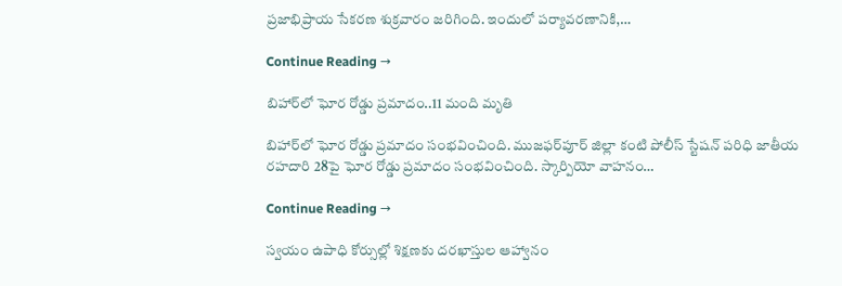ప్రజాభిప్రాయ సేకరణ శుక్రవారం జరిగింది. ఇందులో పర్యావరణానికి,…

Continue Reading →

బిహార్‌లో ఘోర రోడ్డు ప్రమాదం..11 మంది మృతి

బిహార్‌లో ఘోర రోడ్డు ప్రమాదం సంభవించింది. ముజఫర్‌పూర్‌ జిల్లా కంటి పోలీస్‌ స్టేషన్‌ పరిధి జాతీయ రహదారి 28పై ఘోర రోడ్డు ప్రమాదం సంభవించింది. స్కార్పియో వాహనం…

Continue Reading →

స్వయం ఉపాధి కోర్సుల్లో శిక్షణకు దరఖాస్తుల ఆహ్వానం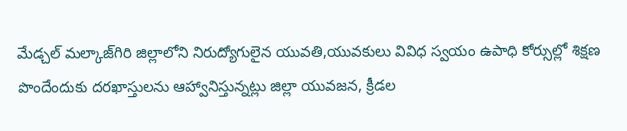మేడ్చల్‌ మల్కాజ్‌గిరి జిల్లాలోని నిరుద్యోగులైన యువతి,యువకులు వివిధ స్వయం ఉపాధి కోర్సుల్లో శిక్షణ పొందేందుకు దరఖాస్తులను ఆహ్వానిస్తున్నట్లు జిల్లా యువజన, క్రీడల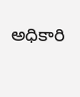అధికారి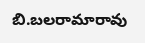బి.బలరామారావు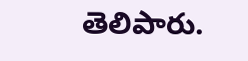తెలిపారు.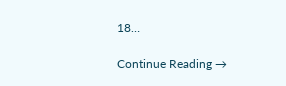18…

Continue Reading →